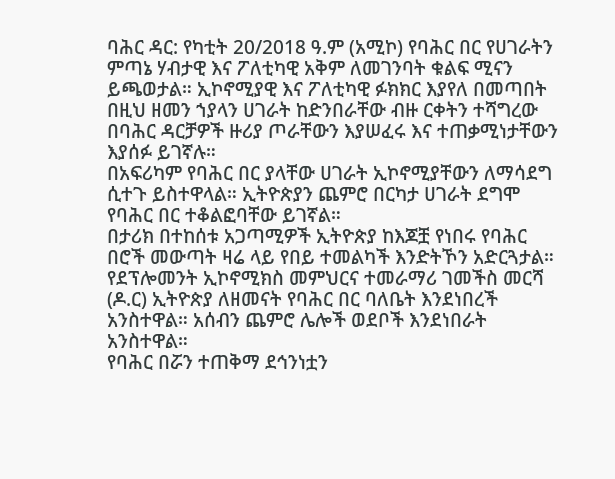ባሕር ዳር: የካቲት 20/2018 ዓ.ም (አሚኮ) የባሕር በር የሀገራትን ምጣኔ ሃብታዊ እና ፖለቲካዊ አቅም ለመገንባት ቁልፍ ሚናን ይጫወታል። ኢኮኖሚያዊ እና ፖለቲካዊ ፉክክር እያየለ በመጣበት በዚህ ዘመን ኀያላን ሀገራት ከድንበራቸው ብዙ ርቀትን ተሻግረው በባሕር ዳርቻዎች ዙሪያ ጦራቸውን እያሠፈሩ እና ተጠቃሚነታቸውን እያሰፉ ይገኛሉ።
በአፍሪካም የባሕር በር ያላቸው ሀገራት ኢኮኖሚያቸውን ለማሳደግ ሲተጉ ይስተዋላል። ኢትዮጵያን ጨምሮ በርካታ ሀገራት ደግሞ የባሕር በር ተቆልፎባቸው ይገኛል።
በታሪክ በተከሰቱ አጋጣሚዎች ኢትዮጵያ ከእጆቿ የነበሩ የባሕር በሮች መውጣት ዛሬ ላይ የበይ ተመልካች እንድትኾን አድርጓታል።
የደፕሎመንት ኢኮኖሚክስ መምህርና ተመራማሪ ገመችስ መርሻ (ዶ.ር) ኢትዮጵያ ለዘመናት የባሕር በር ባለቤት እንደነበረች አንስተዋል። አሰብን ጨምሮ ሌሎች ወደቦች እንደነበራት አንስተዋል።
የባሕር በሯን ተጠቅማ ደኅንነቷን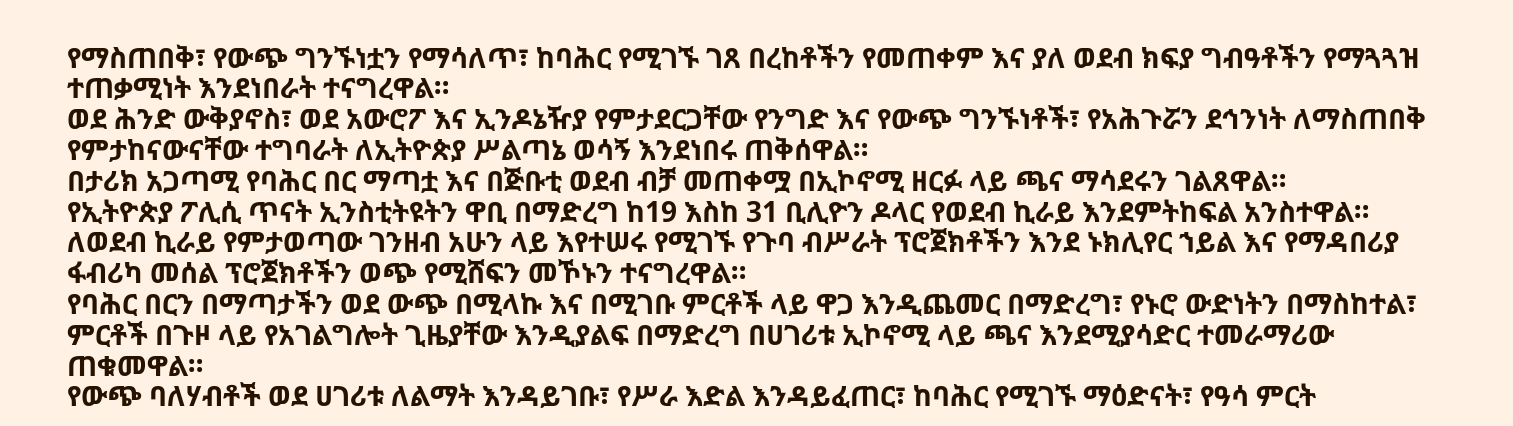የማስጠበቅ፣ የውጭ ግንኙነቷን የማሳለጥ፣ ከባሕር የሚገኙ ገጸ በረከቶችን የመጠቀም እና ያለ ወደብ ክፍያ ግብዓቶችን የማጓጓዝ ተጠቃሚነት እንደነበራት ተናግረዋል።
ወደ ሕንድ ውቅያኖስ፣ ወደ አውሮፖ እና ኢንዶኔዥያ የምታደርጋቸው የንግድ እና የውጭ ግንኙነቶች፣ የአሕጉሯን ደኅንነት ለማስጠበቅ የምታከናውናቸው ተግባራት ለኢትዮጵያ ሥልጣኔ ወሳኝ እንደነበሩ ጠቅሰዋል።
በታሪክ አጋጣሚ የባሕር በር ማጣቷ እና በጅቡቲ ወደብ ብቻ መጠቀሟ በኢኮኖሚ ዘርፉ ላይ ጫና ማሳደሩን ገልጸዋል።
የኢትዮጵያ ፖሊሲ ጥናት ኢንስቲትዩትን ዋቢ በማድረግ ከ19 እስከ 31 ቢሊዮን ዶላር የወደብ ኪራይ እንደምትከፍል አንስተዋል። ለወደብ ኪራይ የምታወጣው ገንዘብ አሁን ላይ እየተሠሩ የሚገኙ የጉባ ብሥራት ፕሮጀክቶችን እንደ ኑክሊየር ኀይል እና የማዳበሪያ ፋብሪካ መሰል ፕሮጀክቶችን ወጭ የሚሸፍን መኾኑን ተናግረዋል።
የባሕር በርን በማጣታችን ወደ ውጭ በሚላኩ እና በሚገቡ ምርቶች ላይ ዋጋ እንዲጨመር በማድረግ፣ የኑሮ ውድነትን በማስከተል፣ ምርቶች በጉዞ ላይ የአገልግሎት ጊዜያቸው እንዲያልፍ በማድረግ በሀገሪቱ ኢኮኖሚ ላይ ጫና እንደሚያሳድር ተመራማሪው ጠቁመዋል።
የውጭ ባለሃብቶች ወደ ሀገሪቱ ለልማት እንዳይገቡ፣ የሥራ እድል እንዳይፈጠር፣ ከባሕር የሚገኙ ማዕድናት፣ የዓሳ ምርት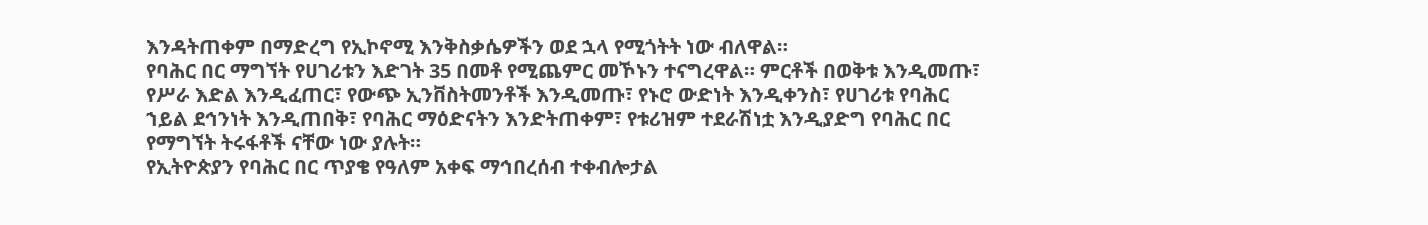እንዳትጠቀም በማድረግ የኢኮኖሚ እንቅስቃሴዎችን ወደ ኋላ የሚጎትት ነው ብለዋል።
የባሕር በር ማግኘት የሀገሪቱን እድገት 35 በመቶ የሚጨምር መኾኑን ተናግረዋል። ምርቶች በወቅቱ እንዲመጡ፣ የሥራ እድል እንዲፈጠር፣ የውጭ ኢንቨስትመንቶች እንዲመጡ፣ የኑሮ ውድነት እንዲቀንስ፣ የሀገሪቱ የባሕር ኀይል ደኅንነት እንዲጠበቅ፣ የባሕር ማዕድናትን እንድትጠቀም፣ የቱሪዝም ተደራሽነቷ እንዲያድግ የባሕር በር የማግኘት ትሩፋቶች ናቸው ነው ያሉት።
የኢትዮጵያን የባሕር በር ጥያቄ የዓለም አቀፍ ማኅበረሰብ ተቀብሎታል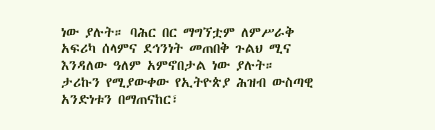ነው ያሉት። ባሕር በር ማግኘቷም ለምሥራቅ አፍሪካ ሰላምና ደኅንነት መጠበቅ ጉልህ ሚና እንዳለው ዓለም አምኖበታል ነው ያሉት።
ታሪኩን የሚያውቀው የኢትዮጵያ ሕዝብ ውስጣዊ አንድነቱን በማጠናከር፣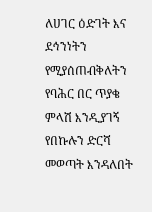ለሀገር ዕድገት እና ደኅንነትን የሚያሰጠብቅለትን የባሕር በር ጥያቄ ምላሽ እንዲያገኝ የበኩሉን ድርሻ መወጣት እንዳለበት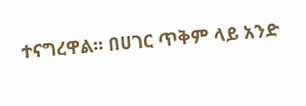ተናግረዋል። በሀገር ጥቅም ላይ አንድ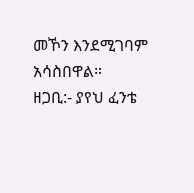መኾን እንደሚገባም አሳስበዋል።
ዘጋቢ:- ያየህ ፈንቴ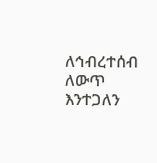ለኅብረተሰብ ለውጥ እንተጋለን